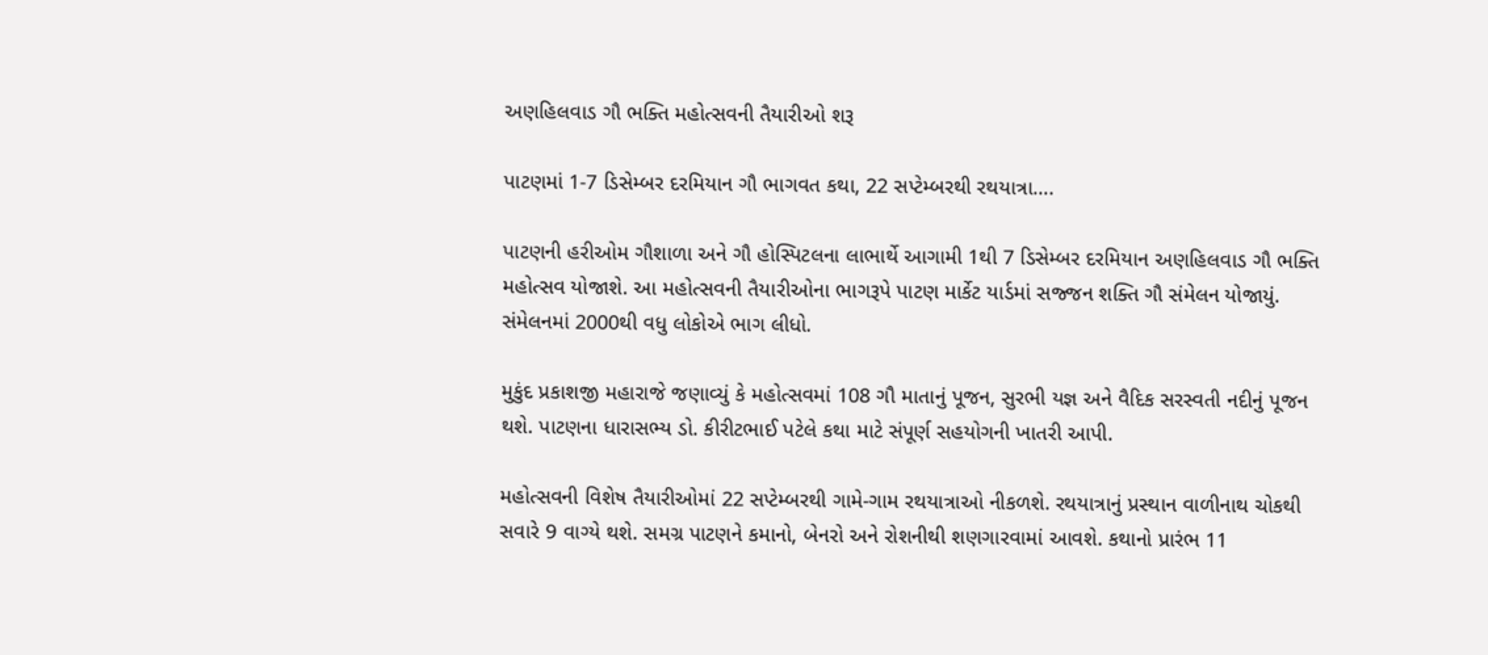અણહિલવાડ ગૌ ભક્તિ મહોત્સવની તૈયારીઓ શરૂ

પાટણમાં 1-7 ડિસેમ્બર દરમિયાન ગૌ ભાગવત કથા, 22 સપ્ટેમ્બરથી રથયાત્રા….

પાટણની હરીઓમ ગૌશાળા અને ગૌ હોસ્પિટલના લાભાર્થે આગામી 1થી 7 ડિસેમ્બર દરમિયાન અણહિલવાડ ગૌ ભક્તિ મહોત્સવ યોજાશે. આ મહોત્સવની તૈયારીઓના ભાગરૂપે પાટણ માર્કેટ યાર્ડમાં સજ્જન શક્તિ ગૌ સંમેલન યોજાયું. સંમેલનમાં 2000થી વધુ લોકોએ ભાગ લીધો.

મુકુંદ પ્રકાશજી મહારાજે જણાવ્યું કે મહોત્સવમાં 108 ગૌ માતાનું પૂજન, સુરભી યજ્ઞ અને વૈદિક સરસ્વતી નદીનું પૂજન થશે. પાટણના ધારાસભ્ય ડો. કીરીટભાઈ પટેલે કથા માટે સંપૂર્ણ સહયોગની ખાતરી આપી.

મહોત્સવની વિશેષ તૈયારીઓમાં 22 સપ્ટેમ્બરથી ગામે-ગામ રથયાત્રાઓ નીકળશે. રથયાત્રાનું પ્રસ્થાન વાળીનાથ ચોકથી સવારે 9 વાગ્યે થશે. સમગ્ર પાટણને કમાનો, બેનરો અને રોશનીથી શણગારવામાં આવશે. કથાનો પ્રારંભ 11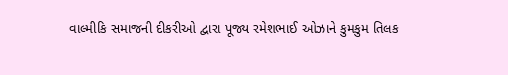વાલ્મીકિ સમાજની દીકરીઓ દ્વારા પૂજ્ય રમેશભાઈ ઓઝાને કુમકુમ તિલક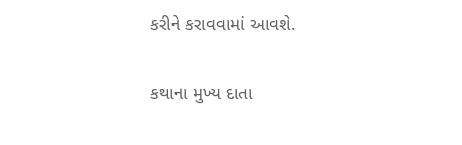કરીને કરાવવામાં આવશે.

કથાના મુખ્ય દાતા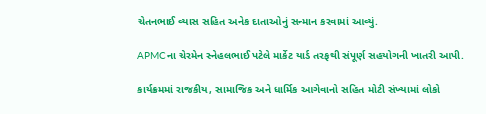ચેતનભાઈ વ્યાસ સહિત અનેક દાતાઓનું સન્માન કરવામાં આવ્યું.

APMCના ચેરમેન સ્નેહલભાઈ પટેલે માર્કેટ યાર્ડ તરફથી સંપૂર્ણ સહયોગની ખાતરી આપી.

કાર્યક્રમમાં રાજકીય, સામાજિક અને ધાર્મિક આગેવાનો સહિત મોટી સંખ્યામાં લોકો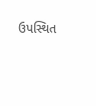ઉપસ્થિત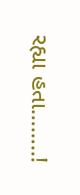રહ્યા હતા……..!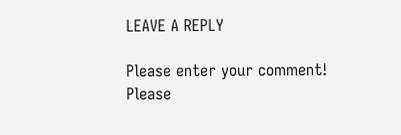LEAVE A REPLY

Please enter your comment!
Please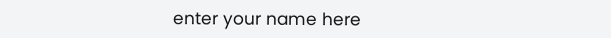enter your name here